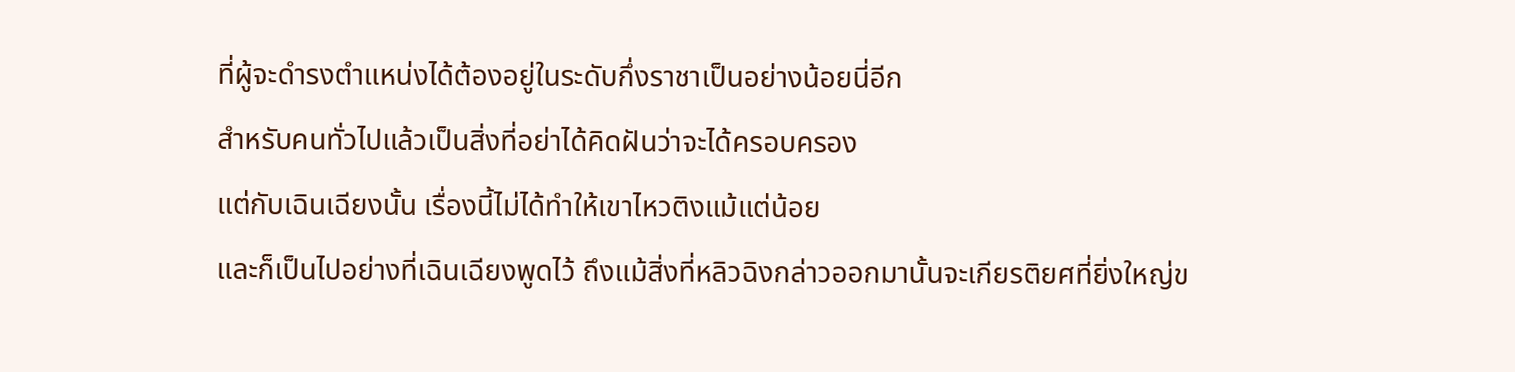ที่ผู้จะดำรงตำแหน่งได้ต้องอยู่ในระดับกึ่งราชาเป็นอย่างน้อยนี่อีก
สำหรับคนทั่วไปแล้วเป็นสิ่งที่อย่าได้คิดฝันว่าจะได้ครอบครอง
แต่กับเฉินเฉียงนั้น เรื่องนี้ไม่ได้ทำให้เขาไหวติงแม้แต่น้อย
และก็เป็นไปอย่างที่เฉินเฉียงพูดไว้ ถึงแม้สิ่งที่หลิวฉิงกล่าวออกมานั้นจะเกียรติยศที่ยิ่งใหญ่ข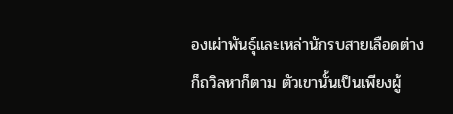องเผ่าพันธุ์และเหล่านักรบสายเลือดต่างก็ถวิลหาก็ตาม ตัวเขานั้นเป็นเพียงผู้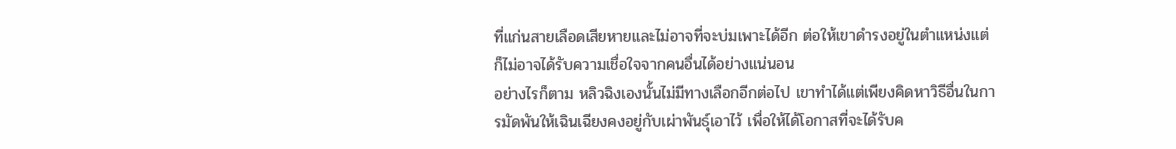ที่แก่นสายเลือดเสียหายและไม่อาจที่จะบ่มเพาะได้อีก ต่อให้เขาดำรงอยู่ในตำแหน่งแต่ก็ไม่อาจได้รับความเชื่อใจจากคนอื่นได้อย่างแน่นอน
อย่างไรก็ตาม หลิวฉิงเองนั้นไม่มีทางเลือกอีกต่อไป เขาทำได้แต่เพียงคิดหาวิธีอื่นในการมัดพันให้เฉินเฉียงคงอยู่กับเผ่าพันธุ์เอาไว้ เพื่อให้ได้โอกาสที่จะได้รับค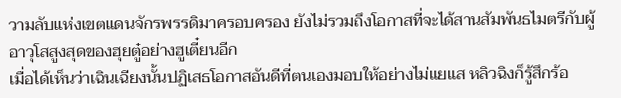วามลับแห่งเขตแดนจักรพรรดิมาครอบครอง ยังไม่รวมถึงโอกาสที่จะได้สานสัมพันธไมตรีกับผู้อาวุโสสูงสุดของฮุยตู๋อย่างฮูเตี๋ยนอีก
เมื่อได้เห็นว่าเฉินเฉียงนั้นปฏิเสธโอกาสอันดีที่ตนเองมอบให้อย่างไม่แยแส หลิวฉิงก็รู้สึกร้อ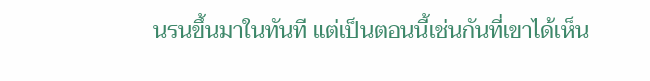นรนขึ้นมาในทันที แต่เป็นตอนนี้เช่นกันที่เขาได้เห็น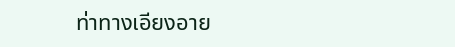ท่าทางเอียงอาย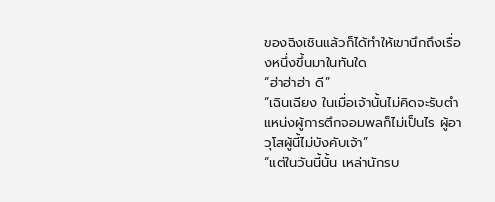ของฉิงเชินแล้วก็ได้ทำให้เขานึกถึงเรื่องหนึ่งขึ้นมาในทันใด
“ฮ่าฮ่าฮ่า ดี”
“เฉินเฉียง ในเมื่อเจ้านั้นไม่คิดจะรับตำแหน่งผู้การตึกจอมพลก็ไม่เป็นไร ผู้อาวุโสผู้นี้ไม่บังคับเจ้า”
“แต่ในวันนี้นั้น เหล่านักรบ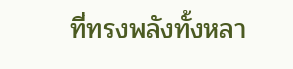ที่ทรงพลังทั้งหลา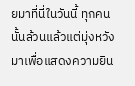ยมาที่นี่ในวันนี้ ทุกคนนั้นล้วนแล้วแต่มุ่งหวังมาเพื่อแสดงความยิน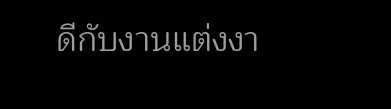ดีกับงานแต่งงา